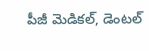పీజీ మెడికల్, డెంటల్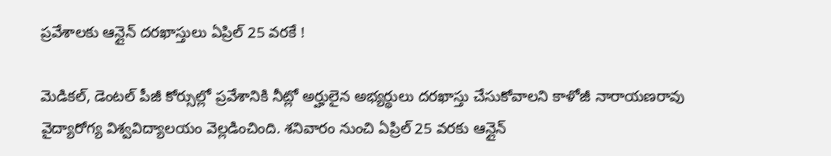ప్రవేశాలకు ఆన్లైన్ దరఖాస్తులు ఏప్రిల్ 25 వరకే !

మెడికల్, డెంటల్ పీజీ కోర్సుల్లో ప్రవేశానికి నీట్లో అర్హులైన అభ్యర్థులు దరఖాస్తు చేసుకోవాలని కాళోజీ నారాయణరావు వైద్యారోగ్య విశ్వవిద్యాలయం వెల్లడించింది. శనివారం నుంచి ఏప్రిల్ 25 వరకు ఆన్లైన్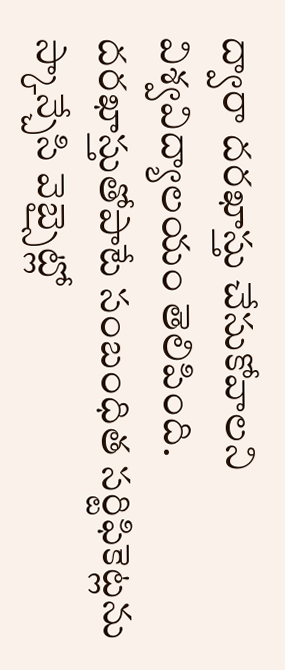ద్వారా దరఖాస్తు చేసుకోవాలని విశ్వవిద్యాలయం తెలిపింది. దరఖాస్తుతోపాటే సంబంధిత సర్టిఫికెట్లను స్కాన్చేసి వెబ్సైట్లో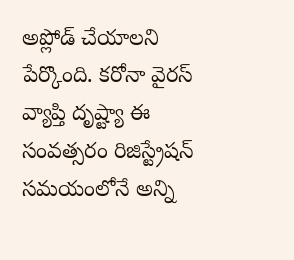అప్లోడ్ చేయాలని పేర్కొంది. కరోనా వైరస్ వ్యాప్తి దృష్ట్యా ఈ సంవత్సరం రిజిస్ట్రేషన్ సమయంలోనే అన్ని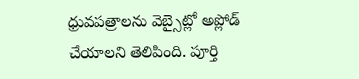ధ్రువపత్రాలను వెబ్సైట్లో అప్లోడ్ చేయాలని తెలిపింది. పూర్తి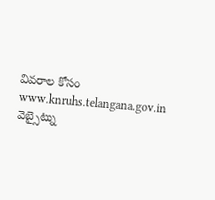వివరాల కోసం www.knruhs.telangana.gov.in వెబ్సైట్ను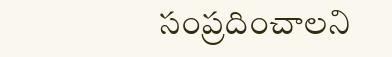సంప్రదించాలని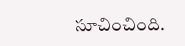సూచించింది.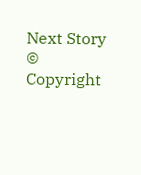Next Story
© Copyright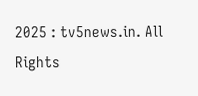2025 : tv5news.in. All Rights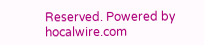Reserved. Powered by hocalwire.com